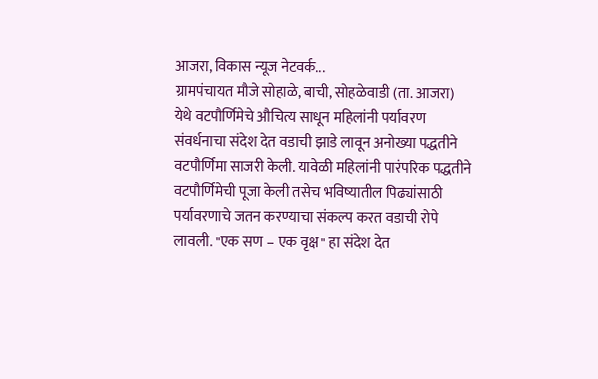आजरा, विकास न्यूज नेटवर्क...
ग्रामपंचायत मौजे सोहाळे, बाची, सोहळेवाडी (ता. आजरा) येथे वटपौर्णिमेचे औचित्य साधून महिलांनी पर्यावरण संवर्धनाचा संदेश देत वडाची झाडे लावून अनोख्या पद्धतीने वटपौर्णिमा साजरी केली. यावेळी महिलांनी पारंपरिक पद्धतीने वटपौर्णिमेची पूजा केली तसेच भविष्यातील पिढ्यांसाठी पर्यावरणाचे जतन करण्याचा संकल्प करत वडाची रोपे लावली. "एक सण – एक वृक्ष" हा संदेश देत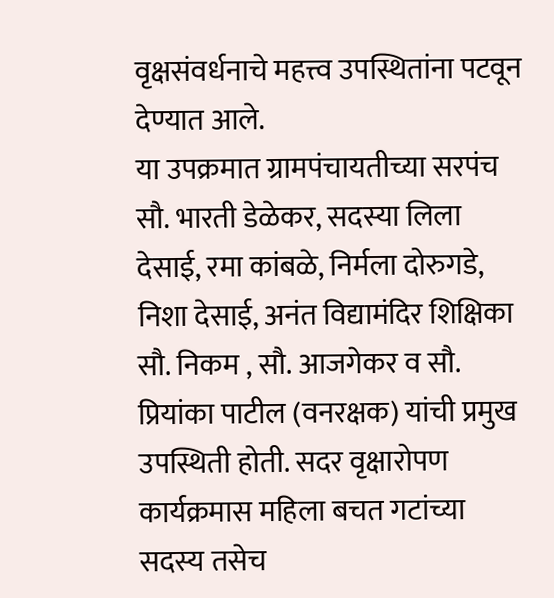वृक्षसंवर्धनाचे महत्त्व उपस्थितांना पटवून देण्यात आले.
या उपक्रमात ग्रामपंचायतीच्या सरपंच सौ. भारती डेळेकर, सदस्या लिला देसाई, रमा कांबळे, निर्मला दोरुगडे, निशा देसाई, अनंत विद्यामंदिर शिक्षिका सौ. निकम , सौ. आजगेकर व सौ. प्रियांका पाटील (वनरक्षक) यांची प्रमुख उपस्थिती होती. सदर वृक्षारोपण कार्यक्रमास महिला बचत गटांच्या सदस्य तसेच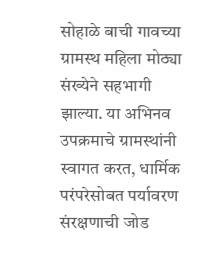सोहाळे बाची गावच्या ग्रामस्थ महिला मोठ्या संख्येने सहभागी झाल्या. या अभिनव उपक्रमाचे ग्रामस्थांनी स्वागत करत, धार्मिक परंपरेसोबत पर्यावरण संरक्षणाची जोड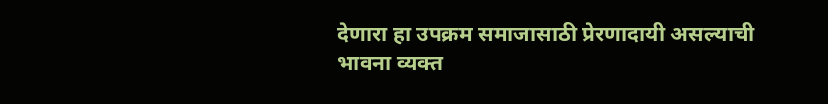देणारा हा उपक्रम समाजासाठी प्रेरणादायी असल्याची भावना व्यक्त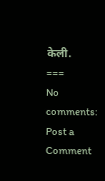केली.
===
No comments:
Post a Comment